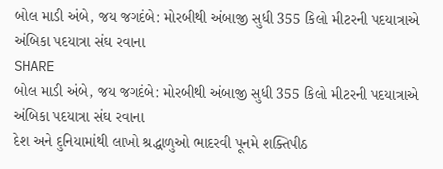બોલ માડી અંબે, જય જગદંબે: મોરબીથી અંબાજી સુધી 355 કિલો મીટરની પદયાત્રાએ અંબિકા પદયાત્રા સંઘ રવાના
SHARE
બોલ માડી અંબે, જય જગદંબે: મોરબીથી અંબાજી સુધી 355 કિલો મીટરની પદયાત્રાએ અંબિકા પદયાત્રા સંઘ રવાના
દેશ અને દુનિયામાંથી લાખો શ્રદ્ધાળુઓ ભાદરવી પૂનમે શક્તિપીઠ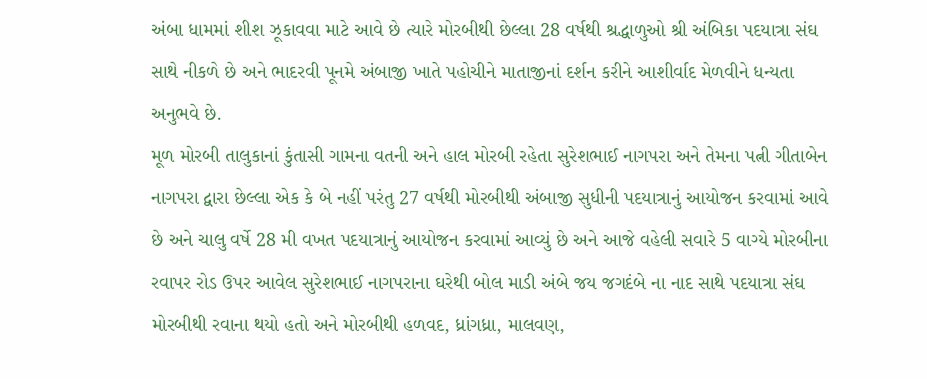અંબા ધામમાં શીશ ઝૂકાવવા માટે આવે છે ત્યારે મોરબીથી છેલ્લા 28 વર્ષથી શ્રદ્ધાળુઓ શ્રી અંબિકા પદયાત્રા સંઘ સાથે નીકળે છે અને ભાદરવી પૂનમે અંબાજી ખાતે પહોચીને માતાજીનાં દર્શન કરીને આશીર્વાદ મેળવીને ધન્યતા અનુભવે છે.
મૂળ મોરબી તાલુકાનાં કુંતાસી ગામના વતની અને હાલ મોરબી રહેતા સુરેશભાઈ નાગપરા અને તેમના પત્ની ગીતાબેન નાગપરા દ્વારા છેલ્લા એક કે બે નહીં પરંતુ 27 વર્ષથી મોરબીથી અંબાજી સુધીની પદયાત્રાનું આયોજન કરવામાં આવે છે અને ચાલુ વર્ષે 28 મી વખત પદયાત્રાનું આયોજન કરવામાં આવ્યું છે અને આજે વહેલી સવારે 5 વાગ્યે મોરબીના રવાપર રોડ ઉપર આવેલ સુરેશભાઈ નાગપરાના ઘરેથી બોલ માડી અંબે જય જગદંબે ના નાદ સાથે પદયાત્રા સંઘ મોરબીથી રવાના થયો હતો અને મોરબીથી હળવદ, ધ્રાંગધ્રા, માલવણ,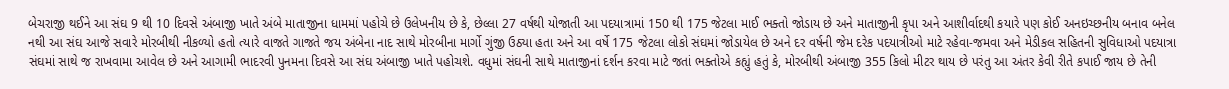બેચરાજી થઈને આ સંઘ 9 થી 10 દિવસે અંબાજી ખાતે અંબે માતાજીના ધામમાં પહોચે છે ઉલેખનીય છે કે, છેલ્લા 27 વર્ષથી યોજાતી આ પદયાત્રામાં 150 થી 175 જેટલા માઈ ભક્તો જોડાય છે અને માતાજીની કૃપા અને આશીર્વાદથી કયારે પણ કોઈ અનઇચ્છનીય બનાવ બનેલ નથી આ સંઘ આજે સવારે મોરબીથી નીકળ્યો હતો ત્યારે વાજતે ગાજતે જય અંબેના નાદ સાથે મોરબીના માર્ગો ગુંજી ઉઠ્યા હતા અને આ વર્ષે 175 જેટલા લોકો સંઘમાં જોડાયેલ છે અને દર વર્ષની જેમ દરેક પદયાત્રીઓ માટે રહેવા-જમવા અને મેડીકલ સહિતની સુવિધાઓ પદયાત્રા સંઘમાં સાથે જ રાખવામા આવેલ છે અને આગામી ભાદરવી પુનમના દિવસે આ સંઘ અંબાજી ખાતે પહોચશે. વધુમાં સંઘની સાથે માતાજીનાં દર્શન કરવા માટે જતાં ભક્તોએ કહ્યું હતું કે, મોરબીથી અંબાજી 355 કિલો મીટર થાય છે પરંતુ આ અંતર કેવી રીતે કપાઈ જાય છે તેની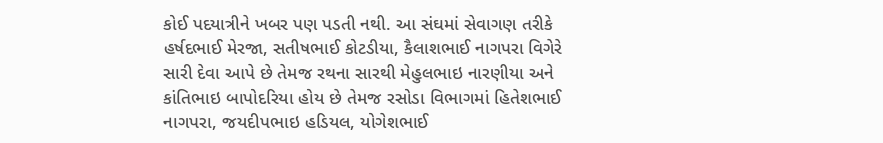કોઈ પદયાત્રીને ખબર પણ પડતી નથી. આ સંઘમાં સેવાગણ તરીકે હર્ષદભાઈ મેરજા, સતીષભાઈ કોટડીયા, કૈલાશભાઈ નાગપરા વિગેરે સારી દેવા આપે છે તેમજ રથના સારથી મેહુલભાઇ નારણીયા અને કાંતિભાઇ બાપોદરિયા હોય છે તેમજ રસોડા વિભાગમાં હિતેશભાઈ નાગપરા, જયદીપભાઇ હડિયલ, યોગેશભાઈ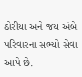ઠોરીયા અને જય અંબે પરિવારના સભ્યો સેવા આપે છે.